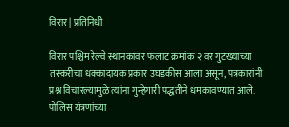विरार | प्रतिनिधी

विरार पश्चिम रेल्वे स्थानकावर फलाट क्रमांक २ वर गुटख्याच्या तस्करीचा धक्कादायक प्रकार उघडकीस आला असून, पत्रकारांनी प्रश्न विचारल्यामुळे त्यांना गुन्हेगारी पद्धतीने धमकावण्यात आले. पोलिस यंत्रणांच्या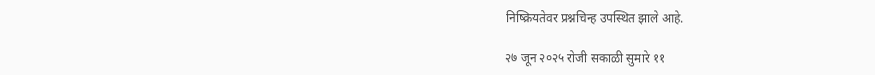निष्क्रियतेवर प्रश्नचिन्ह उपस्थित झाले आहे.

२७ जून २०२५ रोजी सकाळी सुमारे ११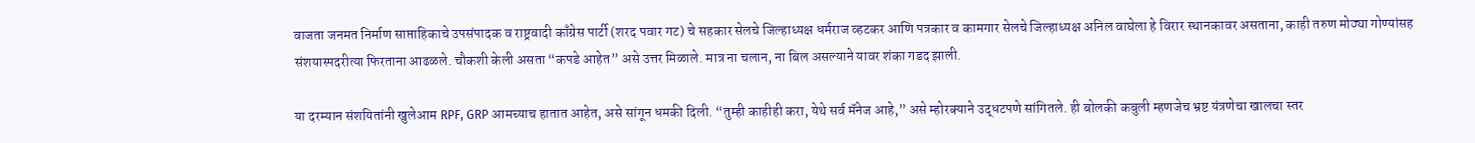वाजता जनमत निर्माण साप्ताहिकाचे उपसंपादक व राष्ट्रवादी काँग्रेस पार्टी (शरद पवार गट) चे सहकार सेलचे जिल्हाध्यक्ष धर्मराज व्हटकर आणि पत्रकार व कामगार सेलचे जिल्हाध्यक्ष अनिल वाघेला हे विरार स्थानकावर असताना, काही तरुण मोठ्या गोण्यांसह संशयास्पदरीत्या फिरताना आढळले. चौकशी केली असता “कपडे आहेत” असे उत्तर मिळाले. मात्र ना चलान, ना बिल असल्याने यावर शंका गडद झाली.

या दरम्यान संशयितांनी खुलेआम RPF, GRP आमच्याच हातात आहेत, असे सांगून धमकी दिली. “तुम्ही काहीही करा, येथे सर्व मॅनेज आहे,” असे म्होरक्याने उद्धटपणे सांगितले. ही बोलकी कबुली म्हणजेच भ्रष्ट यंत्रणेचा खालचा स्तर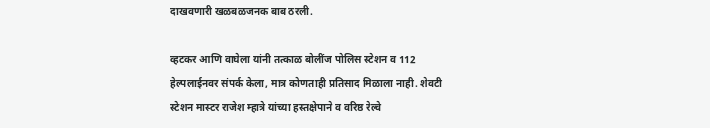दाखवणारी खळबळजनक बाब ठरली.

व्हटकर आणि वाघेला यांनी तत्काळ बोलींज पोलिस स्टेशन व 112 हेल्पलाईनवर संपर्क केला, मात्र कोणताही प्रतिसाद मिळाला नाही. शेवटी स्टेशन मास्टर राजेश म्हात्रे यांच्या हस्तक्षेपाने व वरिष्ठ रेल्वे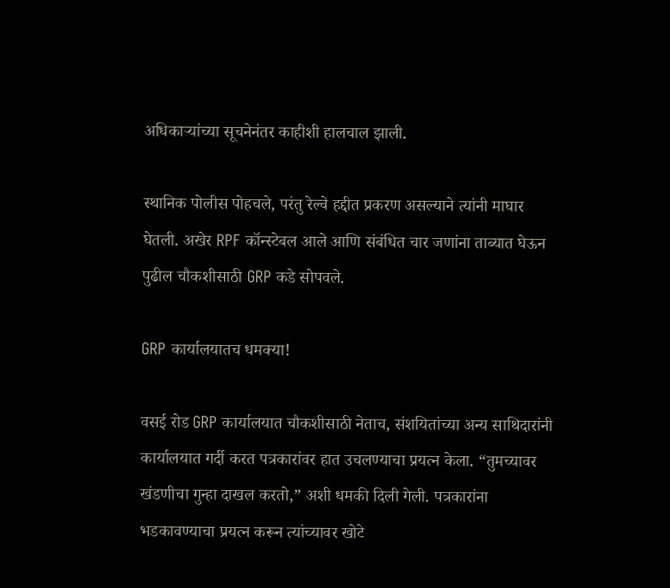अधिकाऱ्यांच्या सूचनेनंतर काहीशी हालचाल झाली.

स्थानिक पोलीस पोहचले, परंतु रेल्वे हद्दीत प्रकरण असल्याने त्यांनी माघार घेतली. अखेर RPF कॉन्स्टेबल आले आणि संबंधित चार जणांना ताब्यात घेऊन पुढील चौकशीसाठी GRP कडे सोपवले.

GRP कार्यालयातच धमक्या!

वसई रोड GRP कार्यालयात चौकशीसाठी नेताच, संशयितांच्या अन्य साथिदारांनी कार्यालयात गर्दी करत पत्रकारांवर हात उचलण्याचा प्रयत्न केला. “तुमच्यावर खंडणीचा गुन्हा दाखल करतो,” अशी धमकी दिली गेली. पत्रकारांना भडकावण्याचा प्रयत्न करून त्यांच्यावर खोटे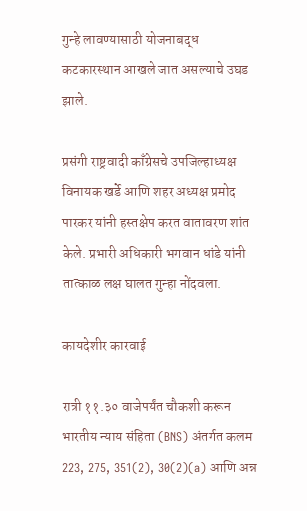गुन्हे लावण्यासाठी योजनाबद्ध कटकारस्थान आखले जात असल्याचे उघड झाले.

प्रसंगी राष्ट्रवादी काँग्रेसचे उपजिल्हाध्यक्ष विनायक खर्डे आणि शहर अध्यक्ष प्रमोद पारकर यांनी हस्तक्षेप करत वातावरण शांत केले. प्रभारी अधिकारी भगवान धांडे यांनी तात्काळ लक्ष घालत गुन्हा नोंदवला.

कायदेशीर कारवाई

रात्री ११.३० वाजेपर्यंत चौकशी करून भारतीय न्याय संहिता (BNS) अंतर्गत कलम 223, 275, 351(2), 30(2)(a) आणि अन्न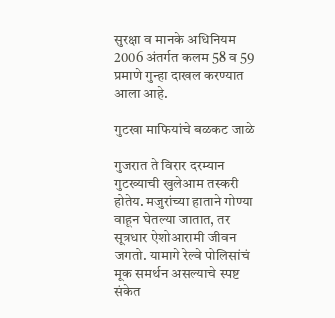सुरक्षा व मानके अधिनियम 2006 अंतर्गत कलम 58 व 59 प्रमाणे गुन्हा दाखल करण्यात आला आहे.

गुटखा माफियांचे बळकट जाळे

गुजरात ते विरार दरम्यान गुटख्याची खुलेआम तस्करी होतेय. मजुरांच्या हाताने गोण्या वाहून घेतल्या जातात, तर सूत्रधार ऐशोआरामी जीवन जगतो. यामागे रेल्वे पोलिसांचं मूक समर्थन असल्याचे स्पष्ट संकेत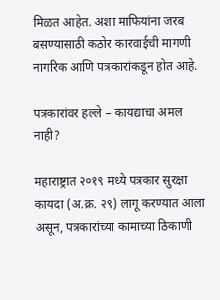मिळत आहेत. अशा माफियांना जरब बसण्यासाठी कठोर कारवाईची मागणी नागरिक आणि पत्रकारांकडून होत आहे.

पत्रकारांवर हल्ले – कायद्याचा अमल नाही?

महाराष्ट्रात २०१९ मध्ये पत्रकार सुरक्षा कायदा (अ.क्र. २९) लागू करण्यात आला असून, पत्रकारांच्या कामाच्या ठिकाणी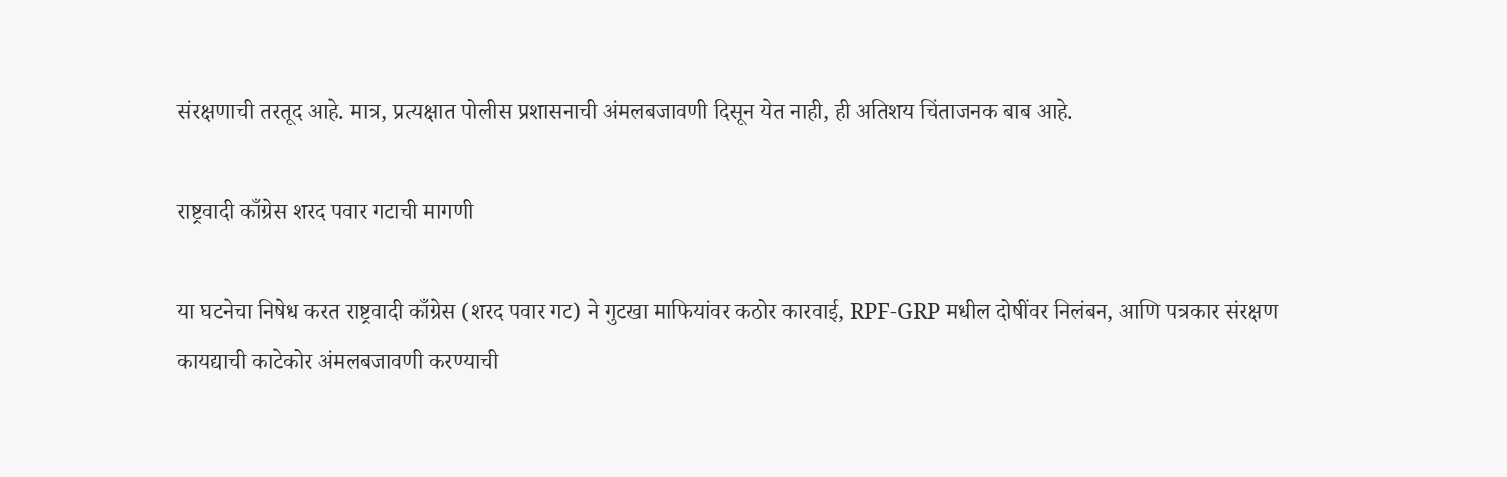संरक्षणाची तरतूद आहे. मात्र, प्रत्यक्षात पोलीस प्रशासनाची अंमलबजावणी दिसून येत नाही, ही अतिशय चिंताजनक बाब आहे.

राष्ट्रवादी काँग्रेस शरद पवार गटाची मागणी

या घटनेचा निषेध करत राष्ट्रवादी काँग्रेस (शरद पवार गट) ने गुटखा माफियांवर कठोर कारवाई, RPF-GRP मधील दोषींवर निलंबन, आणि पत्रकार संरक्षण कायद्याची काटेकोर अंमलबजावणी करण्याची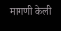मागणी केली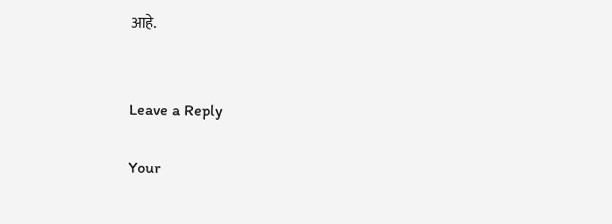आहे.


Leave a Reply

Your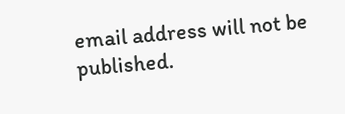email address will not be published.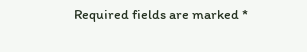Required fields are marked *